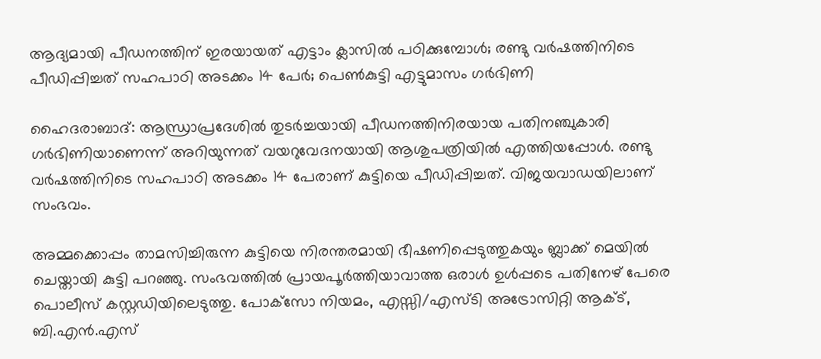ആദ്യമായി പീഡനത്തിന് ഇരയായത് എട്ടാം ക്ലാസില്‍ പഠിക്കുമ്പോള്‍; രണ്ടു വര്‍ഷത്തിനിടെ പീഡിപ്പിച്ചത് സഹപാഠി അടക്കം 14 പേര്‍; പെണ്‍കുട്ടി എട്ടുമാസം ഗര്‍ഭിണി

ഹൈദരാബാദ്: ആന്ധ്രാപ്രദേശില്‍ തുടര്‍ച്ചയായി പീഡനത്തിനിരയായ പതിനഞ്ചുകാരി ഗര്‍ഭിണിയാണെന്ന് അറിയുന്നത് വയറുവേദനയായി ആശുപത്രിയില്‍ എത്തിയപ്പോള്‍. രണ്ടു വര്‍ഷത്തിനിടെ സഹപാഠി അടക്കം 14 പേരാണ് കുട്ടിയെ പീഡിപ്പിച്ചത്. വിജയവാഡയിലാണ് സംഭവം.

അമ്മക്കൊപ്പം താമസിച്ചിരുന്ന കുട്ടിയെ നിരന്തരമായി ഭീഷണിപ്പെടുത്തുകയും ബ്ലാക്ക് മെയില്‍ ചെയ്തായി കുട്ടി പറഞ്ഞു. സംഭവത്തില്‍ പ്രായപൂര്‍ത്തിയാവാത്ത ഒരാള്‍ ഉള്‍പ്പടെ പതിനേഴ് പേരെ പൊലീസ് കസ്റ്റഡിയിലെടുത്തു. പോക്‌സോ നിയമം, എസ്സി/എസ്ടി അട്രോസിറ്റി ആക്ട്, ബി.എന്‍.എസ്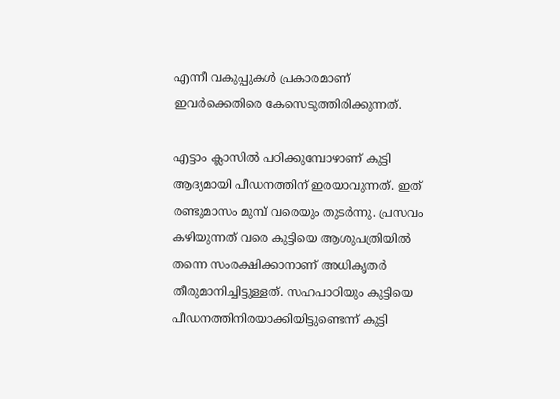എന്നീ വകുപ്പുകള്‍ പ്രകാരമാണ് ഇവര്‍ക്കെതിരെ കേസെടുത്തിരിക്കുന്നത്.

എട്ടാം ക്ലാസില്‍ പഠിക്കുമ്പോഴാണ് കുട്ടി ആദ്യമായി പീഡനത്തിന് ഇരയാവുന്നത്. ഇത് രണ്ടുമാസം മുമ്പ് വരെയും തുടര്‍ന്നു. പ്രസവം കഴിയുന്നത് വരെ കുട്ടിയെ ആശുപത്രിയില്‍ തന്നെ സംരക്ഷിക്കാനാണ് അധികൃതര്‍ തീരുമാനിച്ചിട്ടുള്ളത്. സഹപാഠിയും കുട്ടിയെ പീഡനത്തിനിരയാക്കിയിട്ടുണ്ടെന്ന് കുട്ടി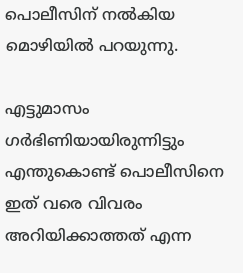പൊലീസിന് നല്‍കിയ മൊഴിയില്‍ പറയുന്നു.

എട്ടുമാസം ഗര്‍ഭിണിയായിരുന്നിട്ടും എന്തുകൊണ്ട് പൊലീസിനെ ഇത് വരെ വിവരം അറിയിക്കാത്തത് എന്ന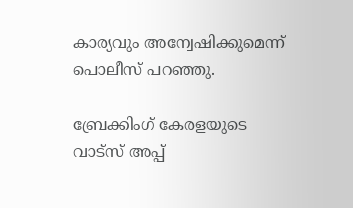കാര്യവും അന്വേഷിക്കുമെന്ന് പൊലീസ് പറഞ്ഞു.

ബ്രേക്കിംഗ് കേരളയുടെ വാട്സ് അപ്പ്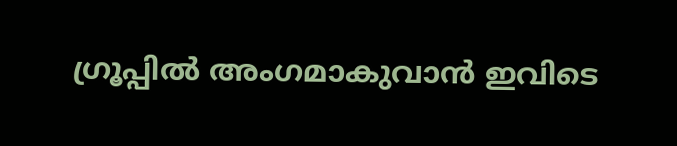ഗ്രൂപ്പിൽ അംഗമാകുവാൻ ഇവിടെ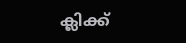ക്ലിക്ക്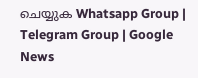ചെയ്യുക Whatsapp Group | Telegram Group | Google News